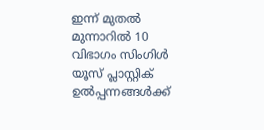ഇന്ന് മുതൽ മുന്നാറിൽ 10 വിഭാഗം സിംഗിൾ യൂസ് പ്ലാസ്റ്റിക് ഉൽപ്പന്നങ്ങൾക്ക്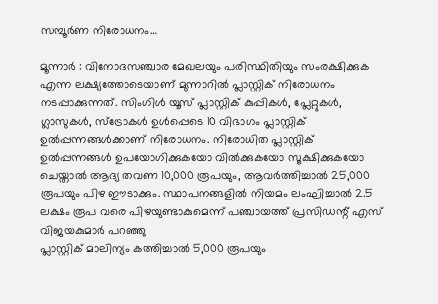സമ്പൂർണ നിരോധനം…

മൂന്നാർ : വിനോദസഞ്ചാര മേഖലയും പരിസ്ഥിതിയും സംരക്ഷിക്കുക എന്ന ലക്ഷ്യത്തോടെയാണ് മുന്നാറിൽ പ്ലാസ്റ്റിക് നിരോധനം നടപ്പാക്കുന്നത്. സിംഗിൾ യൂസ് പ്ലാസ്റ്റിക് കുപ്പികൾ, പ്ലേറ്റുകൾ, ഗ്ലാസുകൾ, സ്ട്രോകൾ ഉൾപ്പെടെ 10 വിഭാഗം പ്ലാസ്റ്റിക് ഉൽപ്പന്നങ്ങൾക്കാണ് നിരോധനം. നിരോധിത പ്ലാസ്റ്റിക് ഉൽപ്പന്നങ്ങൾ ഉപയോഗിക്കുകയോ വിൽക്കുകയോ സൂക്ഷിക്കുകയോ ചെയ്താൽ ആദ്യ തവണ 10,000 രൂപയും, ആവർത്തിച്ചാൽ 25,000 രൂപയും പിഴ ഈടാക്കും. സ്ഥാപനങ്ങളിൽ നിയമം ലംഘിച്ചാൽ 2.5 ലക്ഷം രൂപ വരെ പിഴയുണ്ടാകുമെന്ന് പഞ്ചായത്ത് പ്രസിഡന്റ് എസ് വിജയകുമാർ പറഞ്ഞു
പ്ലാസ്റ്റിക് മാലിന്യം കത്തിച്ചാൽ 5,000 രൂപയും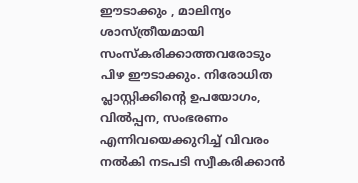ഈടാക്കും , മാലിന്യം ശാസ്ത്രീയമായി സംസ്കരിക്കാത്തവരോടും പിഴ ഈടാക്കും. നിരോധിത പ്ലാസ്റ്റിക്കിന്റെ ഉപയോഗം, വിൽപ്പന, സംഭരണം എന്നിവയെക്കുറിച്ച് വിവരം നൽകി നടപടി സ്വീകരിക്കാൻ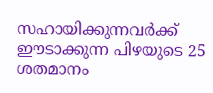സഹായിക്കുന്നവർക്ക് ഈടാക്കുന്ന പിഴയുടെ 25 ശതമാനം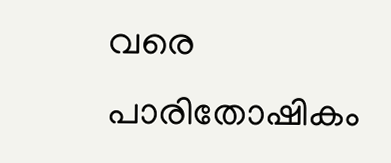വരെ പാരിതോഷികം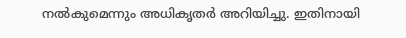നൽകുമെന്നും അധികൃതർ അറിയിച്ചു. ഇതിനായി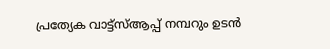പ്രത്യേക വാട്ട്സ്ആപ്പ് നമ്പറും ഉടൻ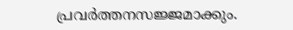പ്രവർത്തനസജ്ജമാക്കും.